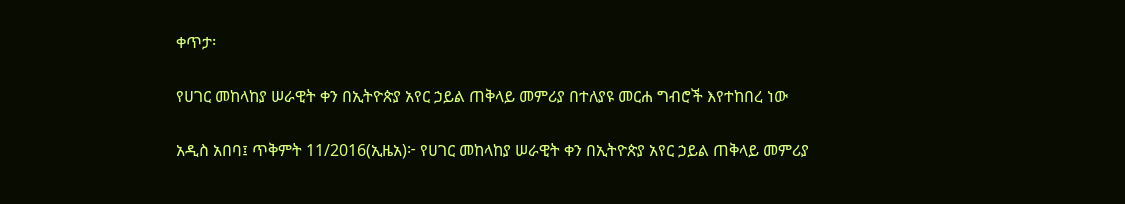ቀጥታ፡

የሀገር መከላከያ ሠራዊት ቀን በኢትዮጵያ አየር ኃይል ጠቅላይ መምሪያ በተለያዩ መርሐ ግብሮች እየተከበረ ነው

አዲስ አበባ፤ ጥቅምት 11/2016(ኢዜአ)፦ የሀገር መከላከያ ሠራዊት ቀን በኢትዮጵያ አየር ኃይል ጠቅላይ መምሪያ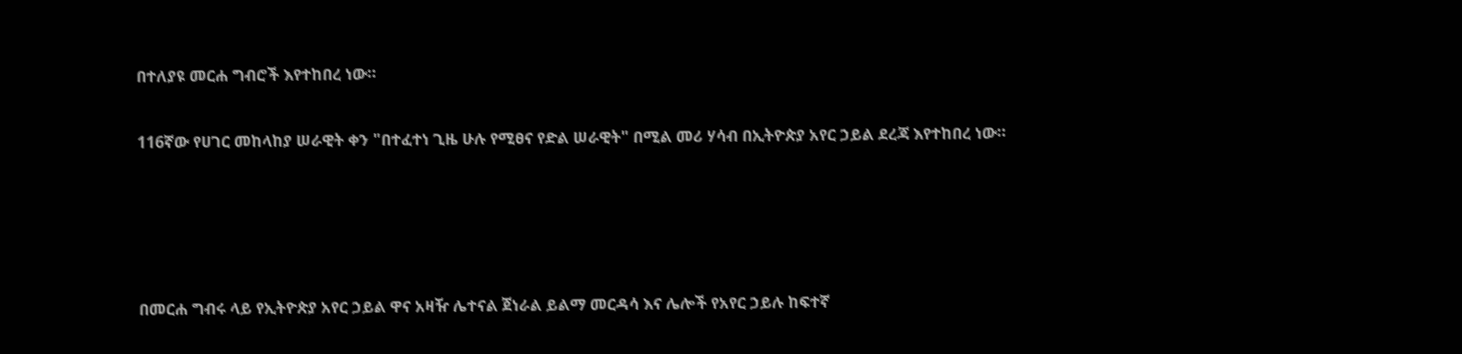በተለያዩ መርሐ ግብሮች እየተከበረ ነው።

116ኛው የሀገር መከላከያ ሠራዊት ቀን "በተፈተነ ጊዜ ሁሉ የሚፀና የድል ሠራዊት" በሚል መሪ ሃሳብ በኢትዮጵያ አየር ኃይል ደረጃ እየተከበረ ነው።




በመርሐ ግብሩ ላይ የኢትዮጵያ አየር ኃይል ዋና አዛዥ ሌተናል ጀነራል ይልማ መርዳሳ እና ሌሎች የአየር ኃይሉ ከፍተኛ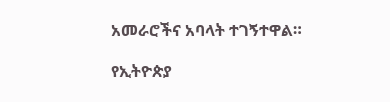አመራሮችና አባላት ተገኝተዋል።

የኢትዮጵያ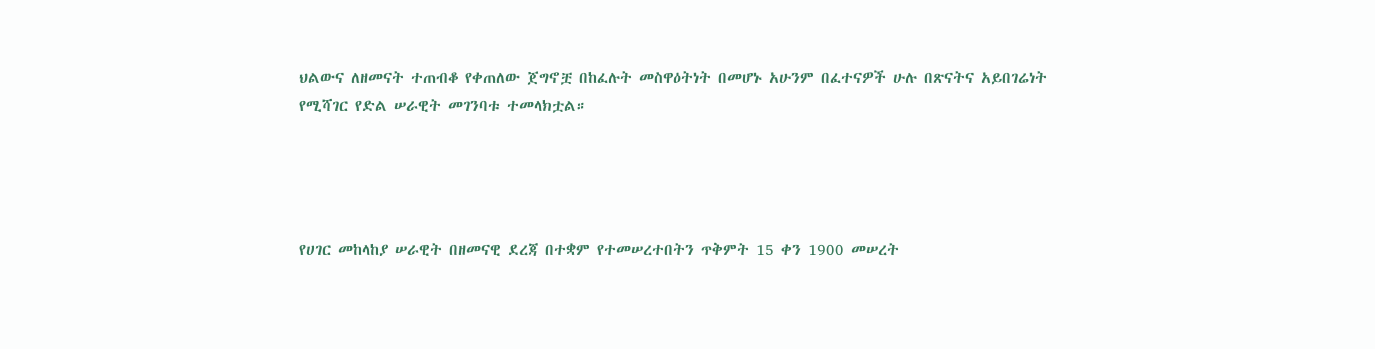ህልውና ለዘመናት ተጠብቆ የቀጠለው ጀግኖቿ በከፈሉት መስዋዕትነት በመሆኑ አሁንም በፈተናዎች ሁሉ በጽናትና አይበገሬነት የሚሻገር የድል ሠራዊት መገንባቱ ተመላክቷል።




የሀገር መከላከያ ሠራዊት በዘመናዊ ደረጃ በተቋም የተመሠረተበትን ጥቅምት 15 ቀን 1900 መሠረት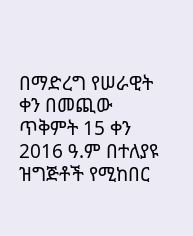በማድረግ የሠራዊት ቀን በመጪው ጥቅምት 15 ቀን 2016 ዓ.ም በተለያዩ ዝግጅቶች የሚከበር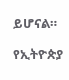ይሆናል።

የኢትዮጵያ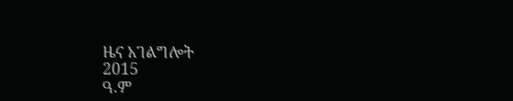ዜና አገልግሎት
2015
ዓ.ም